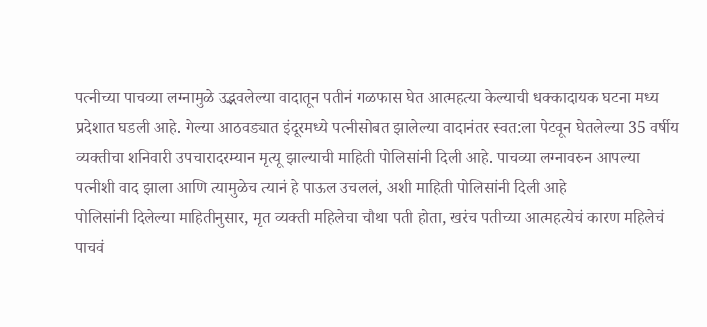पत्नीच्या पाचव्या लग्नामुळे उद्भवलेल्या वादातून पतीनं गळफास घेत आत्महत्या केल्याची धक्कादायक घटना मध्य प्रदेशात घडली आहे. गेल्या आठवड्यात इंदूरमध्ये पत्नीसोबत झालेल्या वादानंतर स्वत:ला पेटवून घेतलेल्या 35 वर्षीय व्यक्तीचा शनिवारी उपचारादरम्यान मृत्यू झाल्याची माहिती पोलिसांनी दिली आहे. पाचव्या लग्नावरुन आपल्या पत्नीशी वाद झाला आणि त्यामुळेच त्यानं हे पाऊल उचललं, अशी माहिती पोलिसांनी दिली आहे
पोलिसांनी दिलेल्या माहितीनुसार, मृत व्यक्ती महिलेचा चौथा पती होता, खरंच पतीच्या आत्महत्येचं कारण महिलेचं पाचवं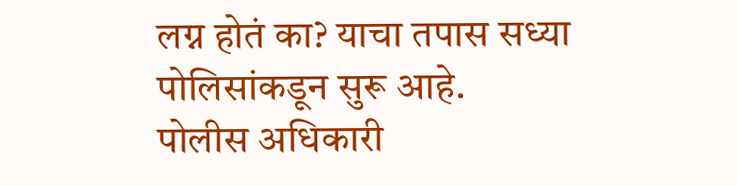लग्न होतं का? याचा तपास सध्या पोलिसांकडून सुरू आहे.
पोलीस अधिकारी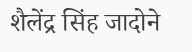शैलेंद्र सिंह जादोने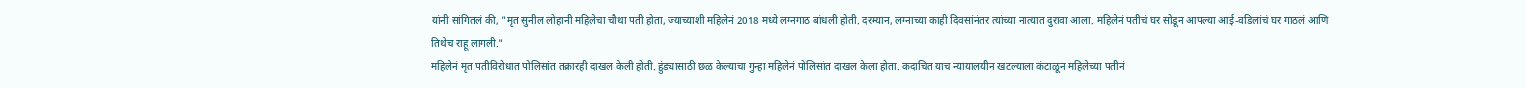यांनी सांगितलं की, "मृत सुनील लोहानी महिलेचा चौथा पती होता, ज्याच्याशी महिलेनं 2018 मध्ये लग्नगाठ बांधली होती. दरम्यान, लग्नाच्या काही दिवसांनंतर त्यांच्या नात्यात दुरावा आला. महिलेनं पतीचं घर सोडून आपल्या आई-वडिलांचं घर गाठलं आणि तिथेच राहू लागली."
महिलेनं मृत पतीविरोधात पोलिसांत तक्रारही दाखल केली होती. हुंड्यासाठी छळ केल्याचा गुन्हा महिलेनं पोलिसांत दाखल केला होता. कदाचित याच न्यायालयीन खटल्याला कंटाळून महिलेच्या पतीनं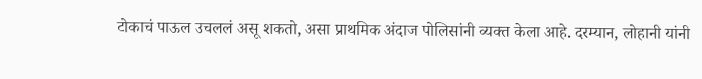टोकाचं पाऊल उचललं असू शकतो, असा प्राथमिक अंदाज पोलिसांनी व्यक्त केला आहे. दरम्यान, लोहानी यांनी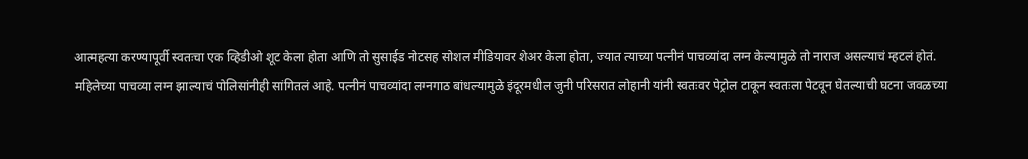आत्महत्या करण्यापूर्वी स्वतःचा एक व्हिडीओ शूट केला होता आणि तो सुसाईड नोटसह सोशल मीडियावर शेअर केला होता, ज्यात त्याच्या पत्नीनं पाचव्यांदा लग्न केल्यामुळे तो नाराज असल्याचं म्हटलं होतं.
महिलेच्या पाचव्या लग्न झाल्याचं पोलिसांनीही सांगितलं आहे. पत्नीनं पाचव्यांदा लग्नगाठ बांधल्यामुळे इंदूरमधील जुनी परिसरात लोहानी यांनी स्वतःवर पेट्रोल टाकून स्वतःला पेटवून घेतल्याची घटना जवळच्या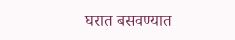घरात बसवण्यात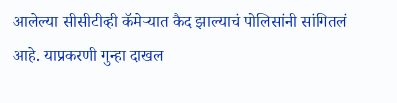आलेल्या सीसीटीव्ही कॅमेऱ्यात कैद झाल्याचं पोलिसांनी सांगितलं आहे. याप्रकरणी गुन्हा दाखल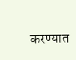करण्यात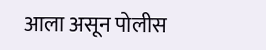आला असून पोलीस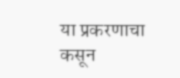या प्रकरणाचा कसून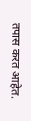तपास करत आहेत.